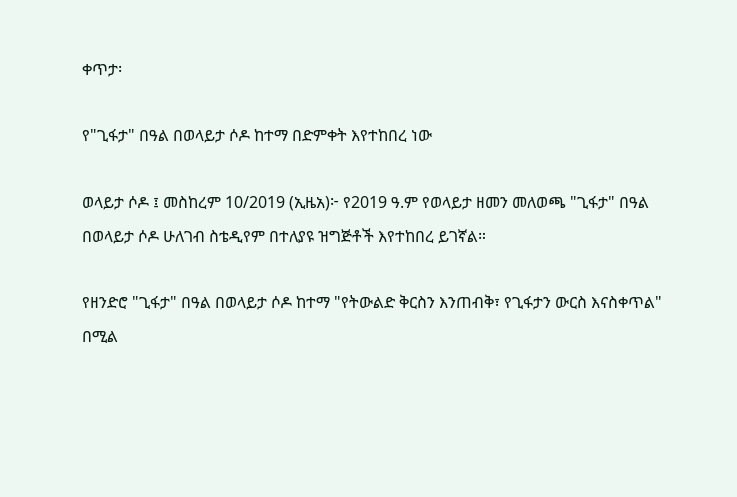ቀጥታ፡

የ"ጊፋታ" በዓል በወላይታ ሶዶ ከተማ በድምቀት እየተከበረ ነው

ወላይታ ሶዶ ፤ መስከረም 10/2019 (ኢዜአ)፦ የ2019 ዓ.ም የወላይታ ዘመን መለወጫ "ጊፋታ" በዓል በወላይታ ሶዶ ሁለገብ ስቴዲየም በተለያዩ ዝግጅቶች እየተከበረ ይገኛል።

የዘንድሮ "ጊፋታ" በዓል በወላይታ ሶዶ ከተማ "የትውልድ ቅርስን እንጠብቅ፣ የጊፋታን ውርስ እናስቀጥል" በሚል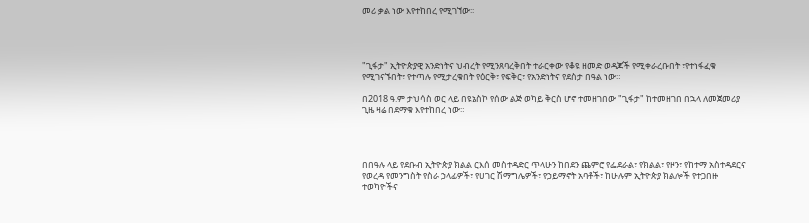መሪ ቃል ነው እየተከበረ የሚገኘው፡፡




"ጊፋታ" ኢትዮጵያዊ አንድነትና ህብረት የሚንጸባረቅበት ተራርቀው የቆዩ ዘመድ ወዳጆች የሚቀራረቡበት ፣የተነፋፈቁ የሚገናኙበት፣ የተጣሉ የሚታረቁበት የዕርቅ፣ የፍቅር፣ የአንድነትና የደስታ በዓል ነው።

በ2018 ዓ.ም ታህሳስ ወር ላይ በዩኔስኮ የሰው ልጅ ወካይ ቅርስ ሆኖ ተመዘገበው "ጊፋታ" ከተመዘገበ በኋላ ለመጀመሪያ ጊዜ ዛሬ በደማቁ እየተከበረ ነው።




በበዓሉ ላይ የደቡብ ኢትዮጵያ ክልል ርእሰ መስተዳድር ጥላሁን ከበደን ጨምሮ የፌደራል፣ የክልል፣ የዞን፣ የከተማ አስተዳደርና የወረዳ የመንግስት የስራ ኃላፊዎች፣ የሀገር ሽማግሌዎች፣ የኃይማኖት አባቶች፣ ከሁሉም ኢትዮጵያ ክልሎች የተጋበዙ ተወካዮችና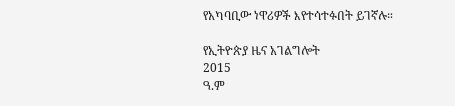የአካባቢው ነዋሪዎች እየተሳተፉበት ይገኛሉ።

የኢትዮጵያ ዜና አገልግሎት
2015
ዓ.ም